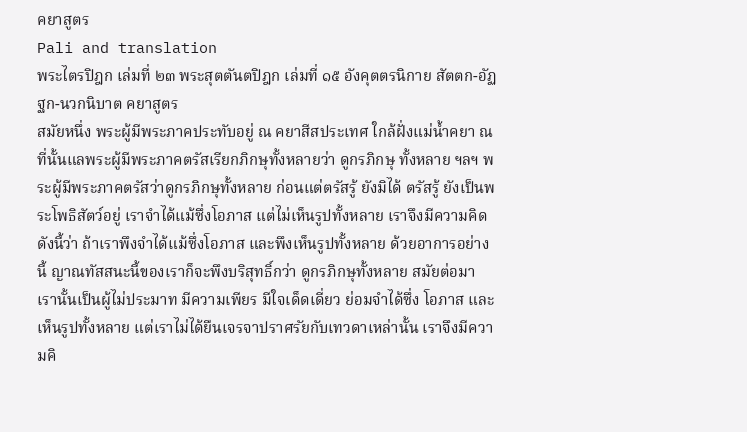คยาสูตร
Pali and translation
พระไตรปิฎก เล่มที่ ๒๓ พระสุตตันตปิฎก เล่มที่ ๑๕ อังคุตตรนิกาย สัตตก-อัฏฐก-นวกนิบาต คยาสูตร
สมัยหนึ่ง พระผู้มีพระภาคประทับอยู่ ณ คยาสีสประเทศ ใกล้ฝั่งแม่น้ำคยา ณ ที่นั้นแลพระผู้มีพระภาคตรัสเรียกภิกษุทั้งหลายว่า ดูกรภิกษุ ทั้งหลาย ฯลฯ พระผู้มีพระภาคตรัสว่าดูกรภิกษุทั้งหลาย ก่อนแต่ตรัสรู้ ยังมิได้ ตรัสรู้ ยังเป็นพระโพธิสัตว์อยู่ เราจำได้แม้ซึ่งโอภาส แต่ไม่เห็นรูปทั้งหลาย เราจึงมีความคิดดังนี้ว่า ถ้าเราพึงจำได้แม้ซึ่งโอภาส และพึงเห็นรูปทั้งหลาย ด้วยอาการอย่างนี้ ญาณทัสสนะนี้ของเราก็จะพึงบริสุทธิ์กว่า ดูกรภิกษุทั้งหลาย สมัยต่อมา เรานั้นเป็นผู้ไม่ประมาท มีความเพียร มีใจเด็ดเดี่ยว ย่อมจำได้ซึ่ง โอภาส และเห็นรูปทั้งหลาย แต่เราไม่ได้ยืนเจรจาปราศรัยกับเทวดาเหล่านั้น เราจึงมีความคิ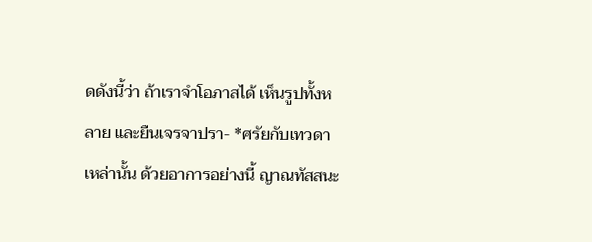ดดังนี้ว่า ถ้าเราจำโอภาสได้ เห็นรูปทั้งหลาย และยืนเจรจาปรา- *ศรัยกับเทวดาเหล่านั้น ด้วยอาการอย่างนี้ ญาณทัสสนะ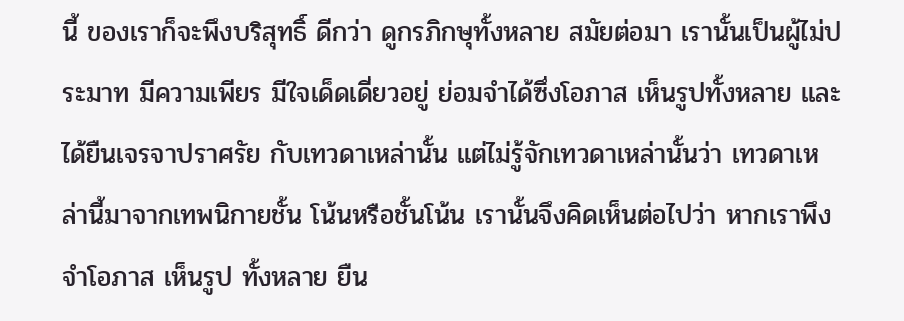นี้ ของเราก็จะพึงบริสุทธิ์ ดีกว่า ดูกรภิกษุทั้งหลาย สมัยต่อมา เรานั้นเป็นผู้ไม่ประมาท มีความเพียร มีใจเด็ดเดี่ยวอยู่ ย่อมจำได้ซึ่งโอภาส เห็นรูปทั้งหลาย และได้ยืนเจรจาปราศรัย กับเทวดาเหล่านั้น แต่ไม่รู้จักเทวดาเหล่านั้นว่า เทวดาเหล่านี้มาจากเทพนิกายชั้น โน้นหรือชั้นโน้น เรานั้นจึงคิดเห็นต่อไปว่า หากเราพึงจำโอภาส เห็นรูป ทั้งหลาย ยืน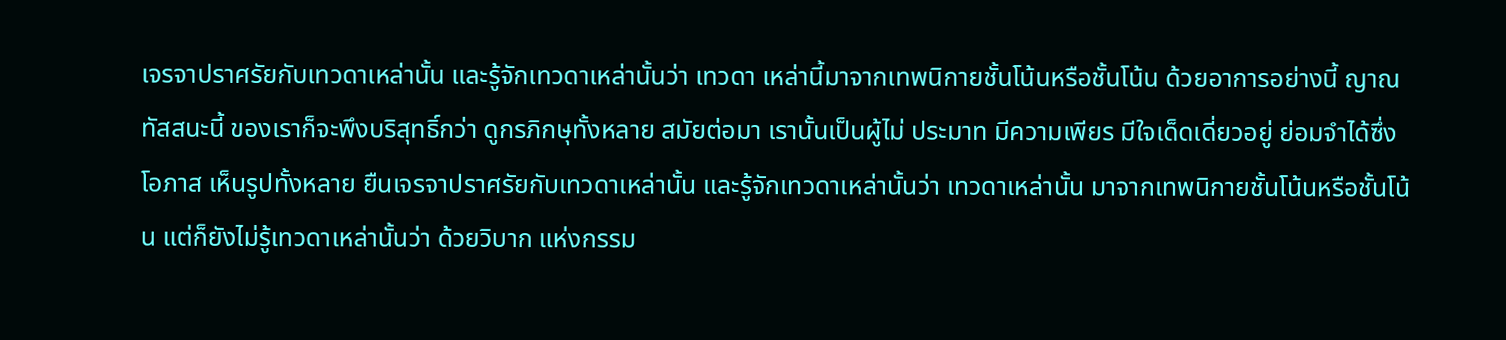เจรจาปราศรัยกับเทวดาเหล่านั้น และรู้จักเทวดาเหล่านั้นว่า เทวดา เหล่านี้มาจากเทพนิกายชั้นโน้นหรือชั้นโน้น ด้วยอาการอย่างนี้ ญาณทัสสนะนี้ ของเราก็จะพึงบริสุทธิ์กว่า ดูกรภิกษุทั้งหลาย สมัยต่อมา เรานั้นเป็นผู้ไม่ ประมาท มีความเพียร มีใจเด็ดเดี่ยวอยู่ ย่อมจำได้ซึ่งโอภาส เห็นรูปทั้งหลาย ยืนเจรจาปราศรัยกับเทวดาเหล่านั้น และรู้จักเทวดาเหล่านั้นว่า เทวดาเหล่านั้น มาจากเทพนิกายชั้นโน้นหรือชั้นโน้น แต่ก็ยังไม่รู้เทวดาเหล่านั้นว่า ด้วยวิบาก แห่งกรรม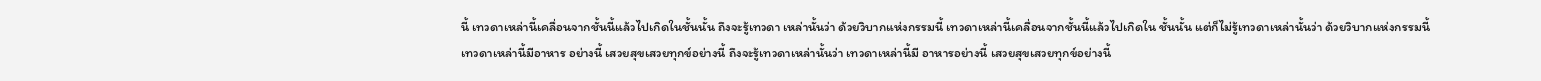นี้ เทวดาเหล่านี้เคลื่อนจากชั้นนี้แล้วไปเกิดในชั้นนั้น ถึงจะรู้เทวดา เหล่านั้นว่า ด้วยวิบากแห่งกรรมนี้ เทวดาเหล่านี้เคลื่อนจากชั้นนี้แล้วไปเกิดใน ชั้นนั้น แต่ก็ไม่รู้เทวดาเหล่านั้นว่า ด้วยวิบากแห่งกรรมนี้ เทวดาเหล่านี้มีอาหาร อย่างนี้ เสวยสุขเสวยทุกข์อย่างนี้ ถึงจะรู้เทวดาเหล่านั้นว่า เทวดาเหล่านี้มี อาหารอย่างนี้ เสวยสุขเสวยทุกข์อย่างนี้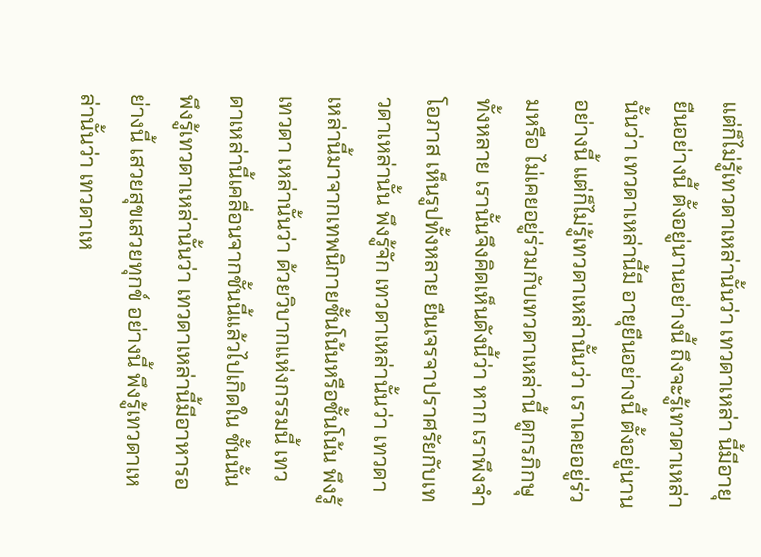แต่ก็ไม่รู้เทวดาเหล่านั้นว่า เทวดาเหล่า นี้มีอายุยืนอย่างนี้ ตั้งอยู่นานอย่างนี้ ถึงจะรู้เทวดาเหล่านั้นว่า เทวดาเหล่านี้มี อายุยืนอย่างนี้ ตั้งอยู่นานอย่างนี้ แต่ก็ไม่รู้เทวดาเหล่านั้นว่า เราเคยอยู่ร่วมหรือ ไม่เคยอยู่ร่วมกับเทวดาเหล่านี้ ดูกรภิกษุทั้งหลาย เรานั้นจึงคิดเห็นดังนี้ว่า หาก เราพึงจำโอภาส เห็นรูปทั้งหลาย ยืนเจรจาปราศรัยกับเทวดาเหล่านั้น พึงรู้จัก เทวดาเหล่านั้นว่า เทวดาเหล่านี้มาจากเทพนิกายชั้นโน้นหรือชั้นโน้น พึงรู้เทวดา เหล่านั้นว่า ด้วยวิบากแห่งกรรมนี้ เทวดาเหล่านี้เคลื่อนจากชั้นนี้แล้วไปเกิดใน ชั้นนั้น พึงรู้เทวดาเหล่านั้นว่า เทวดาเหล่านี้มีอาหารอย่างนี้ เสวยสุขเสวยทุกข์ อย่างนี้ พึงรู้เทวดาเหล่านั้นว่า เทวดาเห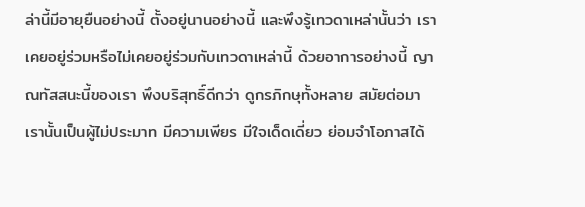ล่านี้มีอายุยืนอย่างนี้ ตั้งอยู่นานอย่างนี้ และพึงรู้เทวดาเหล่านั้นว่า เราเคยอยู่ร่วมหรือไม่เคยอยู่ร่วมกับเทวดาเหล่านี้ ด้วยอาการอย่างนี้ ญาณทัสสนะนี้ของเรา พึงบริสุทธิ์ดีกว่า ดูกรภิกษุทั้งหลาย สมัยต่อมา เรานั้นเป็นผู้ไม่ประมาท มีความเพียร มีใจเด็ดเดี่ยว ย่อมจำโอภาสได้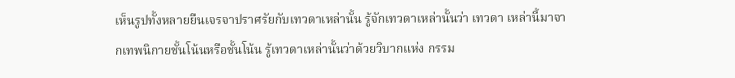เห็นรูปทั้งหลายยืนเจรจาปราศรัยกับเทวดาเหล่านั้น รู้จักเทวดาเหล่านั้นว่า เทวดา เหล่านี้มาจากเทพนิกายชั้นโน้นหรือชั้นโน้น รู้เทวดาเหล่านั้นว่าด้วยวิบากแห่ง กรรม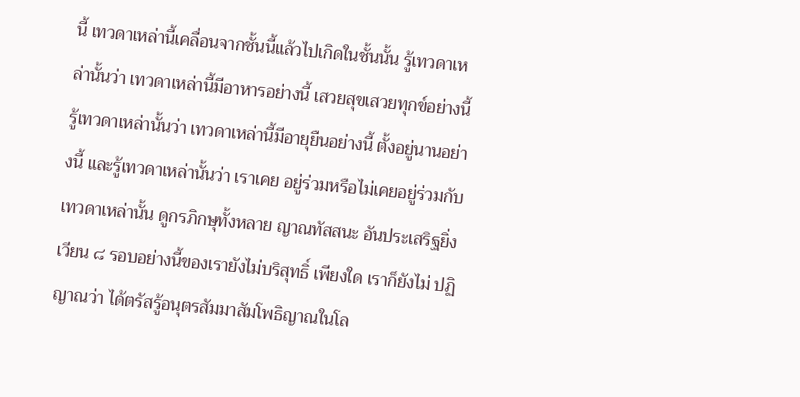นี้ เทวดาเหล่านี้เคลื่อนจากชั้นนี้แล้วไปเกิดในชั้นนั้น รู้เทวดาเหล่านั้นว่า เทวดาเหล่านี้มีอาหารอย่างนี้ เสวยสุขเสวยทุกข์อย่างนี้ รู้เทวดาเหล่านั้นว่า เทวดาเหล่านี้มีอายุยืนอย่างนี้ ตั้งอยู่นานอย่างนี้ และรู้เทวดาเหล่านั้นว่า เราเคย อยู่ร่วมหรือไม่เคยอยู่ร่วมกับเทวดาเหล่านั้น ดูกรภิกษุทั้งหลาย ญาณทัสสนะ อันประเสริฐยิ่ง เวียน ๘ รอบอย่างนี้ของเรายังไม่บริสุทธิ์ เพียงใด เราก็ยังไม่ ปฏิญาณว่า ได้ตรัสรู้อนุตรสัมมาสัมโพธิญาณในโล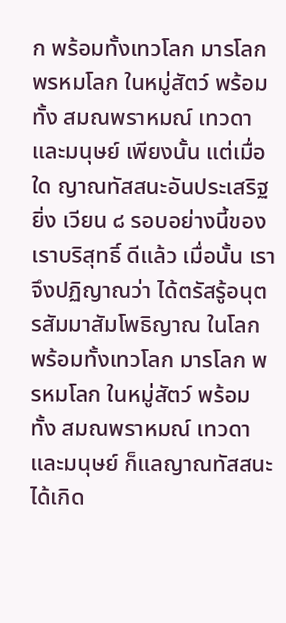ก พร้อมทั้งเทวโลก มารโลก พรหมโลก ในหมู่สัตว์ พร้อมทั้ง สมณพราหมณ์ เทวดาและมนุษย์ เพียงนั้น แต่เมื่อใด ญาณทัสสนะอันประเสริฐยิ่ง เวียน ๘ รอบอย่างนี้ของเราบริสุทธิ์ ดีแล้ว เมื่อนั้น เราจึงปฏิญาณว่า ได้ตรัสรู้อนุตรสัมมาสัมโพธิญาณ ในโลก พร้อมทั้งเทวโลก มารโลก พรหมโลก ในหมู่สัตว์ พร้อมทั้ง สมณพราหมณ์ เทวดาและมนุษย์ ก็แลญาณทัสสนะได้เกิด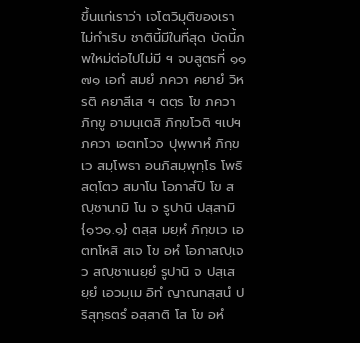ขึ้นแก่เราว่า เจโตวิมุติของเรา ไม่กำเริบ ชาตินี้มีในที่สุด บัดนี้ภพใหม่ต่อไปไม่มี ฯ จบสูตรที่ ๑๑
๗๑ เอกํ สมยํ ภควา คยายํ วิหรติ คยาสีเส ฯ ตตฺร โข ภควา ภิกฺขู อามนฺเตสิ ภิกฺขโวติ ฯเปฯ ภควา เอตทโวจ ปุพฺพาหํ ภิกฺขเว สมฺโพธา อนภิสมฺพุทฺโธ โพธิสตฺโตว สมาโน โอภาสํปิ โข สญฺชานามิ โน จ รูปานิ ปสฺสามิ {๑๖๑.๑} ตสฺส มยฺหํ ภิกฺขเว เอตทโหสิ สเจ โข อหํ โอภาสญฺเจว สญฺชาเนยฺยํ รูปานิ จ ปสฺเสยฺยํ เอวมฺเม อิทํ ญาณทสฺสนํ ปริสุทฺธตรํ อสฺสาติ โส โข อหํ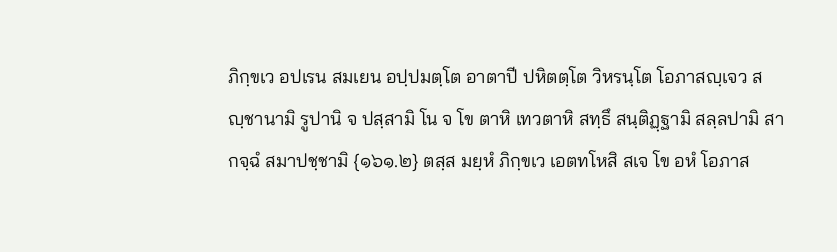ภิกฺขเว อปเรน สมเยน อปฺปมตฺโต อาตาปี ปหิตตฺโต วิหรนฺโต โอภาสญฺเจว สญฺชานามิ รูปานิ จ ปสฺสามิ โน จ โข ตาหิ เทวตาหิ สทฺธึ สนฺติฏฺฐามิ สลฺลปามิ สากจฺฉํ สมาปชฺชามิ {๑๖๑.๒} ตสฺส มยฺหํ ภิกฺขเว เอตทโหสิ สเจ โข อหํ โอภาส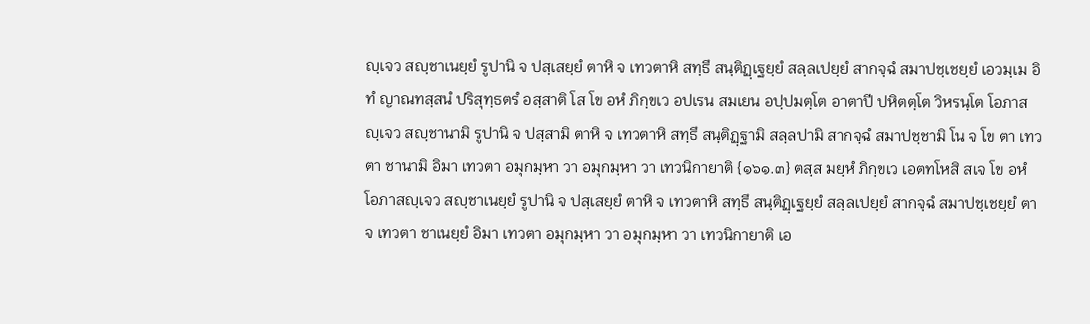ญฺเจว สญฺชาเนยฺยํ รูปานิ จ ปสฺเสยฺยํ ตาหิ จ เทวตาหิ สทฺธึ สนฺติฏฺเฐยฺยํ สลฺลเปยฺยํ สากจฺฉํ สมาปชฺเชยฺยํ เอวมฺเม อิทํ ญาณทสฺสนํ ปริสุทฺธตรํ อสฺสาติ โส โข อหํ ภิกฺขเว อปเรน สมเยน อปฺปมตฺโต อาตาปี ปหิตตฺโต วิหรนฺโต โอภาสญฺเจว สญฺชานามิ รูปานิ จ ปสฺสามิ ตาหิ จ เทวตาหิ สทฺธึ สนฺติฏฺฐามิ สลฺลปามิ สากจฺฉํ สมาปชฺชามิ โน จ โข ตา เทวตา ชานามิ อิมา เทวตา อมุกมฺหา วา อมุกมฺหา วา เทวนิกายาติ {๑๖๑.๓} ตสฺส มยฺหํ ภิกฺขเว เอตทโหสิ สเจ โข อหํ โอภาสญฺเจว สญฺชาเนยฺยํ รูปานิ จ ปสฺเสยฺยํ ตาหิ จ เทวตาหิ สทฺธึ สนฺติฏฺเฐยฺยํ สลฺลเปยฺยํ สากจฺฉํ สมาปชฺเชยฺยํ ตา จ เทวตา ชาเนยฺยํ อิมา เทวตา อมุกมฺหา วา อมุกมฺหา วา เทวนิกายาติ เอ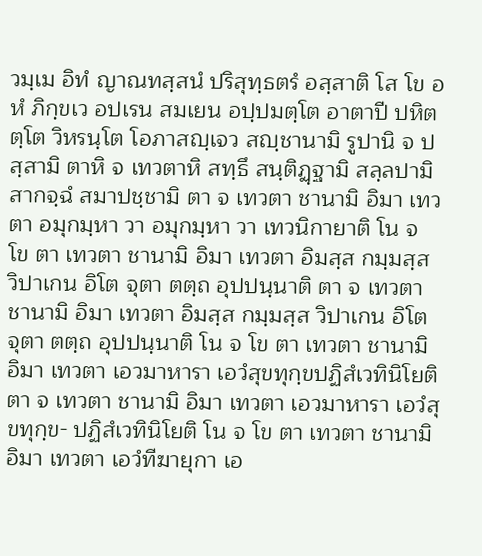วมฺเม อิทํ ญาณทสฺสนํ ปริสุทฺธตรํ อสฺสาติ โส โข อหํ ภิกฺขเว อปเรน สมเยน อปฺปมตฺโต อาตาปี ปหิตตฺโต วิหรนฺโต โอภาสญฺเจว สญฺชานามิ รูปานิ จ ปสฺสามิ ตาหิ จ เทวตาหิ สทฺธึ สนฺติฏฺฐามิ สลฺลปามิ สากจฺฉํ สมาปชฺชามิ ตา จ เทวตา ชานามิ อิมา เทวตา อมุกมฺหา วา อมุกมฺหา วา เทวนิกายาติ โน จ โข ตา เทวตา ชานามิ อิมา เทวตา อิมสฺส กมฺมสฺส วิปาเกน อิโต จุตา ตตฺถ อุปปนฺนาติ ตา จ เทวตา ชานามิ อิมา เทวตา อิมสฺส กมฺมสฺส วิปาเกน อิโต จุตา ตตฺถ อุปปนฺนาติ โน จ โข ตา เทวตา ชานามิ อิมา เทวตา เอวมาหารา เอวํสุขทุกฺขปฏิสํเวทินิโยติ ตา จ เทวตา ชานามิ อิมา เทวตา เอวมาหารา เอวํสุขทุกฺข- ปฏิสํเวทินิโยติ โน จ โข ตา เทวตา ชานามิ อิมา เทวตา เอวํทีฆายุกา เอ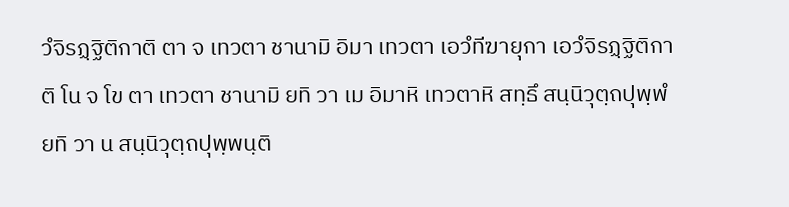วํจิรฏฺฐิติกาติ ตา จ เทวตา ชานามิ อิมา เทวตา เอวํทีฆายุกา เอวํจิรฏฺฐิติกาติ โน จ โข ตา เทวตา ชานามิ ยทิ วา เม อิมาหิ เทวตาหิ สทฺธึ สนฺนิวุตฺถปุพฺพํ ยทิ วา น สนฺนิวุตฺถปุพฺพนฺติ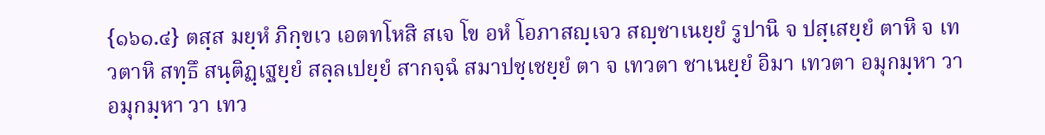{๑๖๑.๔} ตสฺส มยฺหํ ภิกฺขเว เอตทโหสิ สเจ โข อหํ โอภาสญฺเจว สญฺชาเนยฺยํ รูปานิ จ ปสฺเสยฺยํ ตาหิ จ เทวตาหิ สทฺธึ สนฺติฏฺเฐยฺยํ สลฺลเปยฺยํ สากจฺฉํ สมาปชฺเชยฺยํ ตา จ เทวตา ชาเนยฺยํ อิมา เทวตา อมุกมฺหา วา อมุกมฺหา วา เทว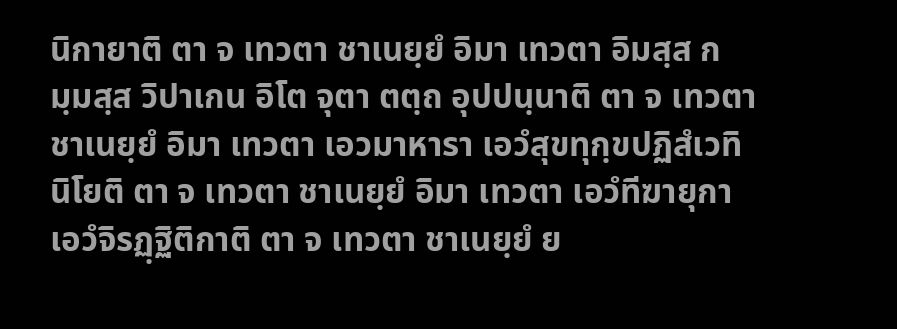นิกายาติ ตา จ เทวตา ชาเนยฺยํ อิมา เทวตา อิมสฺส กมฺมสฺส วิปาเกน อิโต จุตา ตตฺถ อุปปนฺนาติ ตา จ เทวตา ชาเนยฺยํ อิมา เทวตา เอวมาหารา เอวํสุขทุกฺขปฏิสํเวทินิโยติ ตา จ เทวตา ชาเนยฺยํ อิมา เทวตา เอวํทีฆายุกา เอวํจิรฏฺฐิติกาติ ตา จ เทวตา ชาเนยฺยํ ย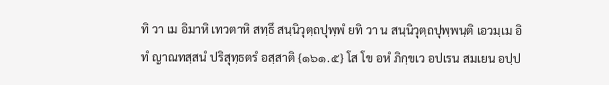ทิ วา เม อิมาหิ เทวตาหิ สทฺธึ สนฺนิวุตฺถปุพฺพํ ยทิ วา น สนฺนิวุตฺถปุพฺพนฺติ เอวมฺเม อิทํ ญาณทสฺสนํ ปริสุทฺธตรํ อสฺสาติ {๑๖๑.๕} โส โข อหํ ภิกฺขเว อปเรน สมเยน อปฺป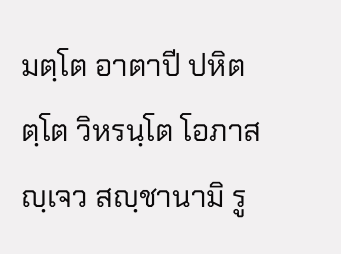มตฺโต อาตาปี ปหิตตฺโต วิหรนฺโต โอภาสญฺเจว สญฺชานามิ รู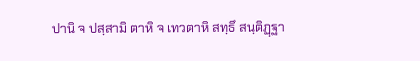ปานิ จ ปสฺสามิ ตาหิ จ เทวตาหิ สทฺธึ สนฺติฏฺฐา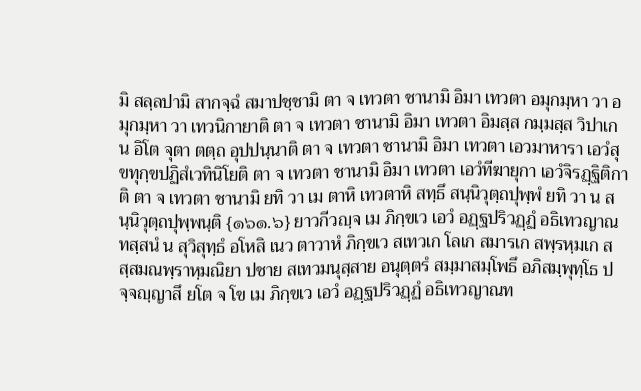มิ สลฺลปามิ สากจฺฉํ สมาปชฺชามิ ตา จ เทวตา ชานามิ อิมา เทวตา อมุกมฺหา วา อมุกมฺหา วา เทวนิกายาติ ตา จ เทวตา ชานามิ อิมา เทวตา อิมสฺส กมฺมสฺส วิปาเกน อิโต จุตา ตตฺถ อุปปนฺนาติ ตา จ เทวตา ชานามิ อิมา เทวตา เอวมาหารา เอวํสุขทุกฺขปฏิสํเวทินิโยติ ตา จ เทวตา ชานามิ อิมา เทวตา เอวํทีฆายุกา เอวํจิรฏฺฐิติกาติ ตา จ เทวตา ชานามิ ยทิ วา เม ตาหิ เทวตาหิ สทฺธึ สนฺนิวุตฺถปุพฺพํ ยทิ วา น สนฺนิวุตฺถปุพฺพนฺติ {๑๖๑.๖} ยาวกีวญฺจ เม ภิกฺขเว เอวํ อฏฺฐปริวฏฺฏํ อธิเทวญาณทสฺสนํ น สุวิสุทฺธํ อโหสิ เนว ตาวาหํ ภิกฺขเว สเทวเก โลเก สมารเก สพฺรหฺมเก สสฺสมณพฺราหฺมณิยา ปชาย สเทวมนุสฺสาย อนุตฺตรํ สมฺมาสมฺโพธึ อภิสมฺพุทฺโธ ปจฺจญฺญาสึ ยโต จ โข เม ภิกฺขเว เอวํ อฏฺฐปริวฏฺฏํ อธิเทวญาณท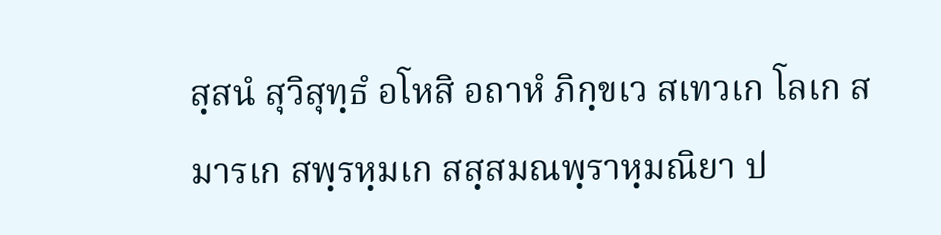สฺสนํ สุวิสุทฺธํ อโหสิ อถาหํ ภิกฺขเว สเทวเก โลเก สมารเก สพฺรหฺมเก สสฺสมณพฺราหฺมณิยา ป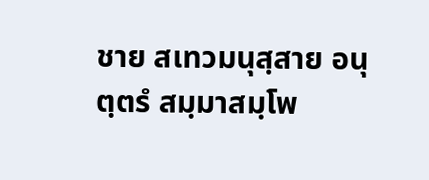ชาย สเทวมนุสฺสาย อนุตฺตรํ สมฺมาสมฺโพ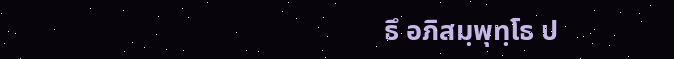ธึ อภิสมฺพุทฺโธ ป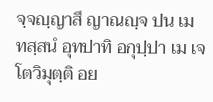จฺจญฺญาสึ ญาณญฺจ ปน เม ทสฺสนํ อุทปาทิ อกุปฺปา เม เจโตวิมุตฺติ อย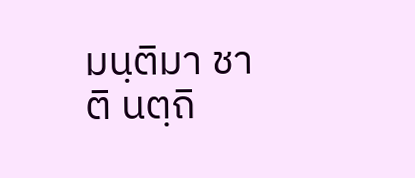มนฺติมา ชาติ นตฺถิ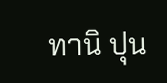ทานิ ปุน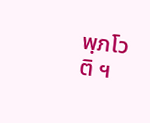พฺภโวติ ฯ